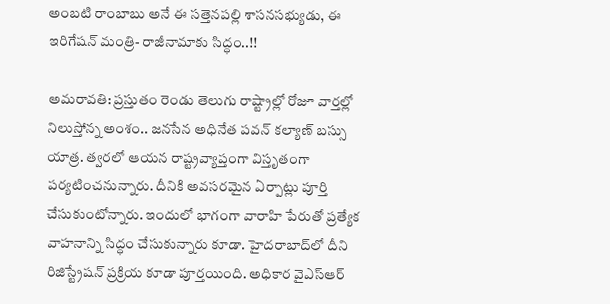అంబటి రాంబాబు అనే ఈ సత్తెనపల్లి శాసనసభ్యుడు, ఈ ఇరిగేషన్ మంత్రి- రాజీనామాకు సిద్ధం..!!

అమరావతి: ప్రస్తుతం రెండు తెలుగు రాష్ట్రాల్లో రోజూ వార్తల్లో నిలుస్తోన్న అంశం.. జనసేన అధినేత పవన్ కల్యాణ్ బస్సు యాత్ర. త్వరలో ఆయన రాష్ట్రవ్యాప్తంగా విస్తృతంగా పర్యటించనున్నారు. దీనికి అవసరమైన ఏర్పాట్లు పూర్తి చేసుకుంటోన్నారు. ఇందులో భాగంగా వారాహి పేరుతో ప్రత్యేక వాహనాన్ని సిద్ధం చేసుకున్నారు కూడా. హైదరాబాద్‌లో దీని రిజిస్ట్రేషన్ ప్రక్రియ కూడా పూర్తయింది. అధికార వైఎస్ఆర్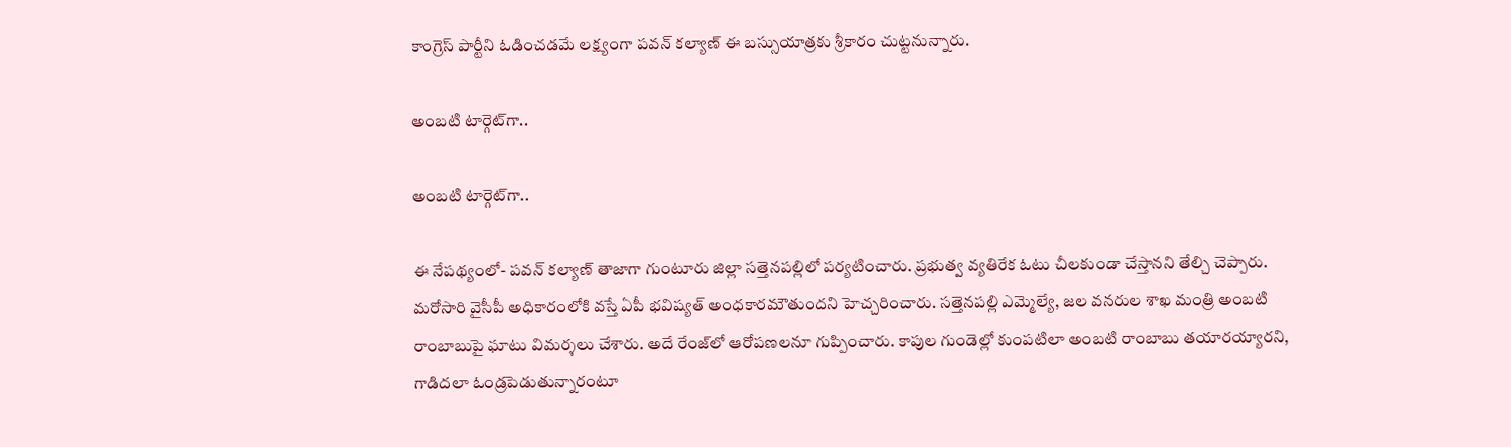కాంగ్రెస్ పార్టీని ఓడించడమే లక్ష్యంగా పవన్ కల్యాణ్ ఈ బస్సుయాత్రకు శ్రీకారం చుట్టనున్నారు.

అంబటి టార్గెట్‌గా..

అంబటి టార్గెట్‌గా..

ఈ నేపథ్యంలో- పవన్ కల్యాణ్ తాజాగా గుంటూరు జిల్లా సత్తెనపల్లిలో పర్యటించారు. ప్రభుత్వ వ్యతిరేక ఓటు చీలకుండా చేస్తానని తేల్చి చెప్పారు. మరోసారి వైసీపీ అధికారంలోకి వస్తే ఏపీ భవిష్యత్ అంధకారమౌతుందని హెచ్చరించారు. సత్తెనపల్లి ఎమ్మెల్యే, జల వనరుల శాఖ మంత్రి అంబటి రాంబాబుపై ఘాటు విమర్శలు చేశారు. అదే రేంజ్‌లో ఆరోపణలనూ గుప్పించారు. కాపుల గుండెల్లో కుంపటిలా అంబటి రాంబాబు తయారయ్యారని, గాడిదలా ఓండ్రపెడుతున్నారంటూ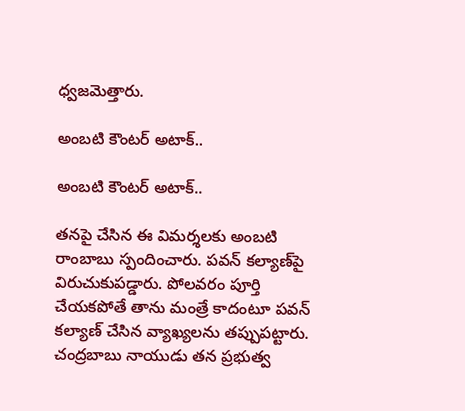ధ్వజమెత్తారు.

అంబటి కౌంటర్ అటాక్..

అంబటి కౌంటర్ అటాక్..

తనపై చేసిన ఈ విమర్శలకు అంబటి రాంబాబు స్పందించారు. పవన్ కల్యాణ్‌పై విరుచుకుపడ్డారు. పోలవరం పూర్తి చేయకపోతే తాను మంత్రే కాదంటూ పవన్ కల్యాణ్ చేసిన వ్యాఖ్యలను తప్పుపట్టారు. చంద్రబాబు నాయుడు తన ప్రభుత్వ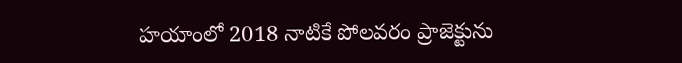హయాంలో 2018 నాటికే పోలవరం ప్రాజెక్టును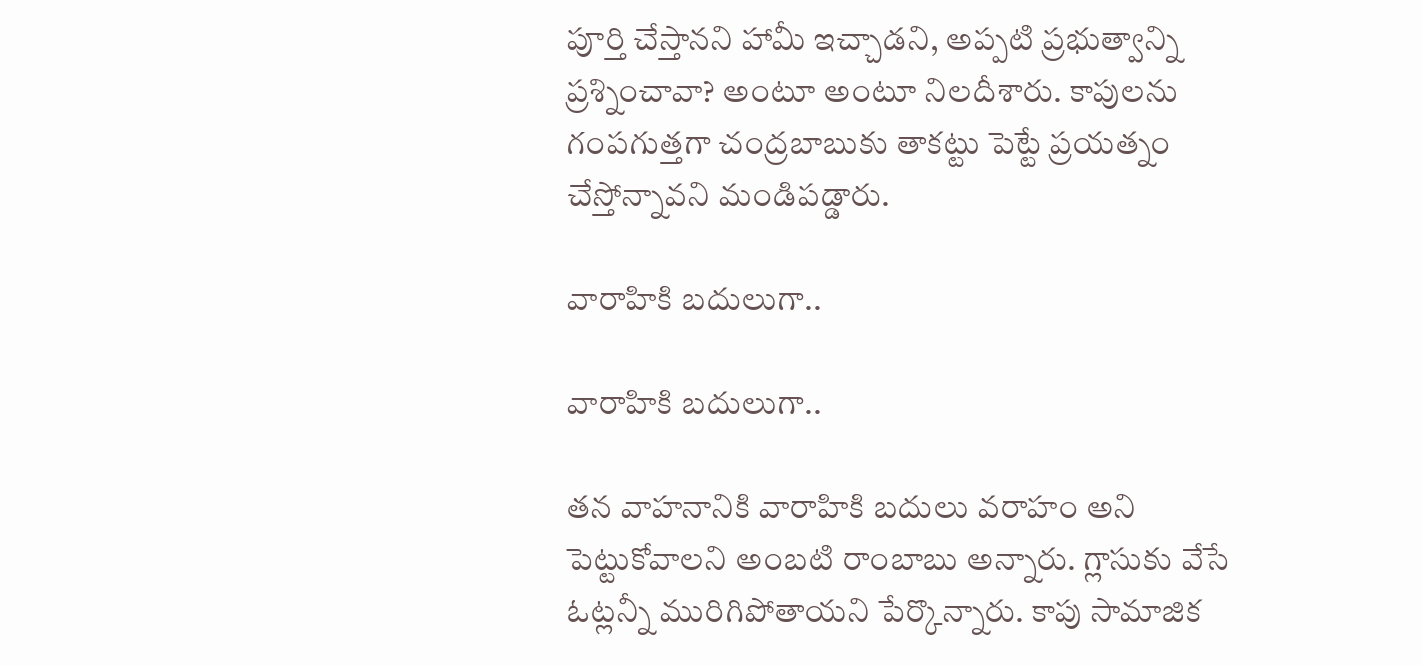పూర్తి చేస్తానని హామీ ఇచ్చాడని, అప్పటి ప్రభుత్వాన్ని ప్రశ్నించావా? అంటూ అంటూ నిలదీశారు. కాపులను గంపగుత్తగా చంద్రబాబుకు తాకట్టు పెట్టే ప్రయత్నం చేస్తోన్నావని మండిపడ్డారు.

వారాహికి బదులుగా..

వారాహికి బదులుగా..

తన వాహనానికి వారాహికి బదులు వరాహం అని పెట్టుకోవాలని అంబటి రాంబాబు అన్నారు. గ్లాసుకు వేసే ఓట్లన్నీ మురిగిపోతాయని పేర్కొన్నారు. కాపు సామాజిక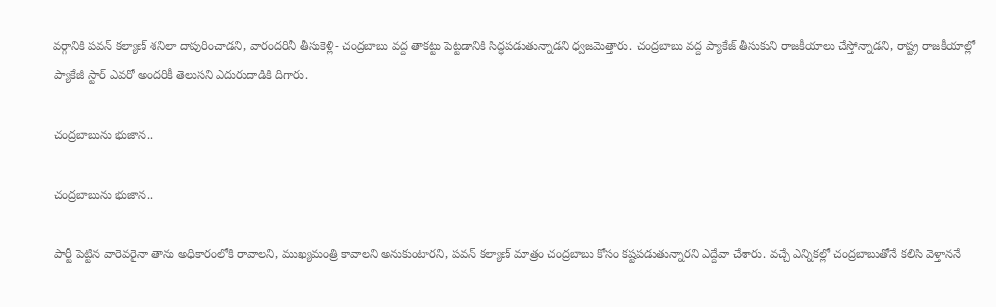వర్గానికి పవన్ కల్యాణ్ శనిలా దాపురించాడని, వారందరినీ తీసుకెళ్లి- చంద్రబాబు వద్ద తాకట్టు పెట్టడానికి సిద్ధపడుతున్నాడని ధ్వజమెత్తారు. చంద్రబాబు వద్ద ప్యాకేజ్ తీసుకుని రాజకీయాలు చేస్తోన్నాడని, రాష్ట్ర రాజకీయాల్లో ప్యాకేజీ స్టార్ ఎవరో అందరికీ తెలుసని ఎదురుదాడికి దిగారు.

చంద్రబాబును భుజాన..

చంద్రబాబును భుజాన..

పార్టీ పెట్టిన వారెవరైనా తాను అధికారంలోకి రావాలని, ముఖ్యమంత్రి కావాలని అనుకుంటారని, పవన్ కల్యాణ్ మాత్రం చంద్రబాబు కోసం కష్టపడుతున్నారని ఎద్దేవా చేశారు. వచ్చే ఎన్నికల్లో చంద్రబాబుతోనే కలిసి వెళ్తాననే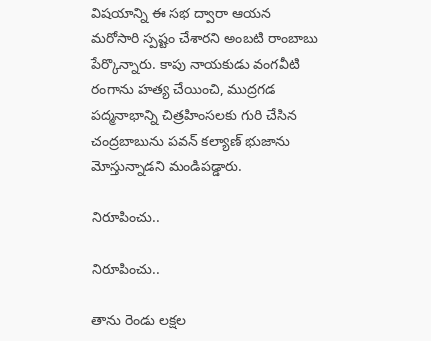విషయాన్ని ఈ సభ ద్వారా ఆయన మరోసారి స్పష్టం చేశారని అంబటి రాంబాబు పేర్కొన్నారు. కాపు నాయకుడు వంగవీటి రంగాను హత్య చేయించి, ముద్రగడ పద్మనాభాన్ని చిత్రహింసలకు గురి చేసిన చంద్రబాబును పవన్ కల్యాణ్ భుజాను మోస్తున్నాడని మండిపడ్డారు.

నిరూపించు..

నిరూపించు..

తాను రెండు లక్షల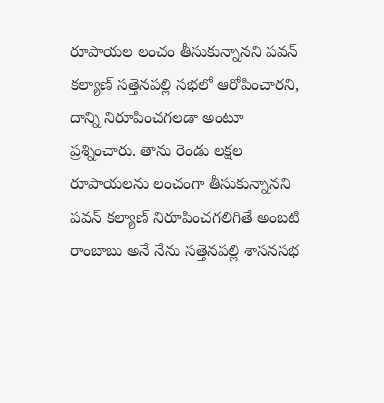రూపాయల లంచం తీసుకున్నానని పవన్ కల్యాణ్ సత్తెనపల్లి సభలో ఆరోపించారని, దాన్ని నిరూపించగలడా అంటూ ప్రశ్నించారు. తాను రెండు లక్షల రూపాయలను లంచంగా తీసుకున్నానని పవన్ కల్యాణ్ నిరూపించగలిగితే అంబటి రాంబాబు అనే నేను సత్తెనపల్లి శాసనసభ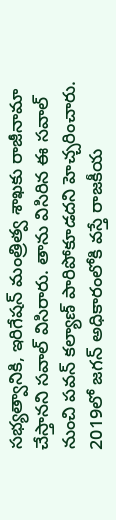సభ్యత్వానికి, ఇరిగేషన్ మంత్రిత్వ శాఖకు రాజీనామా చేస్తానని సవాల్ విసిరారు. తాను విసిరిన ఈ సవాల్ నుంచి పవన్ కల్యాణ్ పారిపోకూడదని హెచ్చరించారు. 2019లో జగన్‌ అధికారంలోకి వస్తే రాజకీయ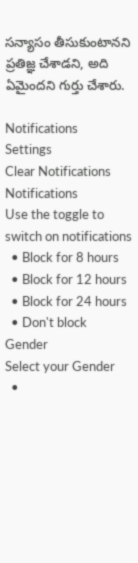సన్యాసం తీసుకుంటానని ప్రతిజ్ఞ చేశాడని, అది ఏమైందని గుర్తు చేశారు.

Notifications
Settings
Clear Notifications
Notifications
Use the toggle to switch on notifications
  • Block for 8 hours
  • Block for 12 hours
  • Block for 24 hours
  • Don't block
Gender
Select your Gender
  •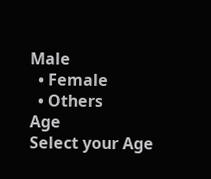Male
  • Female
  • Others
Age
Select your Age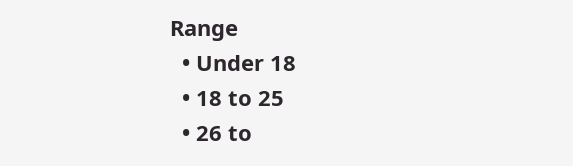Range
  • Under 18
  • 18 to 25
  • 26 to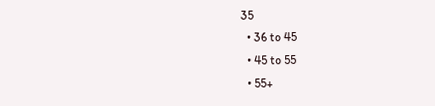35
  • 36 to 45
  • 45 to 55
  • 55+